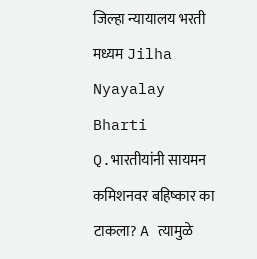जिल्हा न्यायालय भरती मध्यम Jilha Nyayalay Bharti Q.भारतीयांनी सायमन कमिशनवर बहिष्कार का टाकला? A त्यामुळे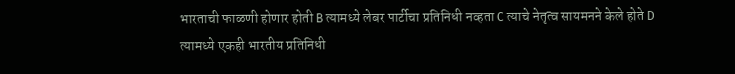भारताची फाळणी होणार होती B त्यामध्ये लेबर पार्टीचा प्रतिनिधी नव्हता C त्याचे नेतृत्व सायमनने केले होते D त्यामध्ये एकही भारतीय प्रतिनिधी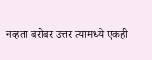नव्हता बरोबर उत्तर त्यामध्ये एकही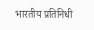भारतीय प्रतिनिधी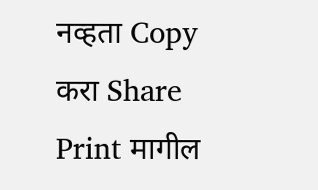नव्हता Copy करा Share Print मागील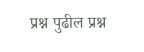प्रश्न पुढील प्रश्न